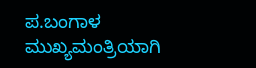ಪ.ಬಂಗಾಳ ಮುಖ್ಯಮಂತ್ರಿಯಾಗಿ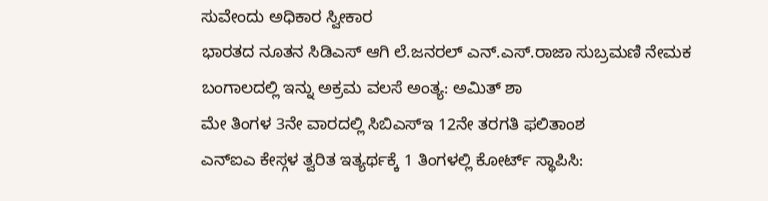ಸುವೇಂದು ಅಧಿಕಾರ ಸ್ವೀಕಾರ
ಭಾರತದ ನೂತನ ಸಿಡಿಎಸ್ ಆಗಿ ಲೆ.ಜನರಲ್ ಎನ್.ಎಸ್.ರಾಜಾ ಸುಬ್ರಮಣಿ ನೇಮಕ
ಬಂಗಾಲದಲ್ಲಿ ಇನ್ನು ಅಕ್ರಮ ವಲಸೆ ಅಂತ್ಯ: ಅಮಿತ್ ಶಾ
ಮೇ ತಿಂಗಳ 3ನೇ ವಾರದಲ್ಲಿ ಸಿಬಿಎಸ್ಇ 12ನೇ ತರಗತಿ ಫಲಿತಾಂಶ
ಎನ್ಐಎ ಕೇಸ್ಗಳ ತ್ವರಿತ ಇತ್ಯರ್ಥಕ್ಕೆ 1 ತಿಂಗಳಲ್ಲಿ ಕೋರ್ಟ್ ಸ್ಥಾಪಿಸಿ: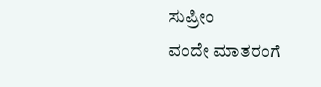ಸುಪ್ರೀಂ
ವಂದೇ ಮಾತರಂಗೆ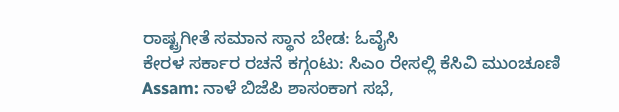ರಾಷ್ಟ್ರಗೀತೆ ಸಮಾನ ಸ್ಥಾನ ಬೇಡ: ಓವೈಸಿ
ಕೇರಳ ಸರ್ಕಾರ ರಚನೆ ಕಗ್ಗಂಟು: ಸಿಎಂ ರೇಸಲ್ಲಿ ಕೆಸಿವಿ ಮುಂಚೂಣಿ
Assam: ನಾಳೆ ಬಿಜೆಪಿ ಶಾಸಂಕಾಗ ಸಭೆ,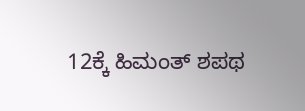12ಕ್ಕೆ ಹಿಮಂತ್ ಶಪಥ